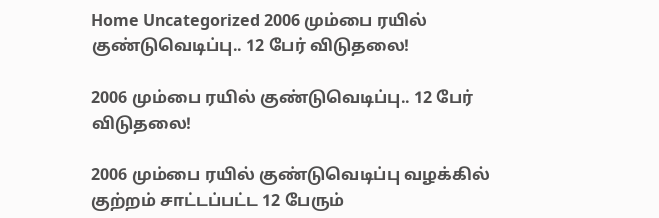Home Uncategorized 2006 மும்பை ரயில் குண்டுவெடிப்பு.. 12 பேர் விடுதலை!

2006 மும்பை ரயில் குண்டுவெடிப்பு.. 12 பேர் விடுதலை!

2006 மும்பை ரயில் குண்டுவெடிப்பு வழக்கில் குற்றம் சாட்டப்பட்ட 12 பேரும்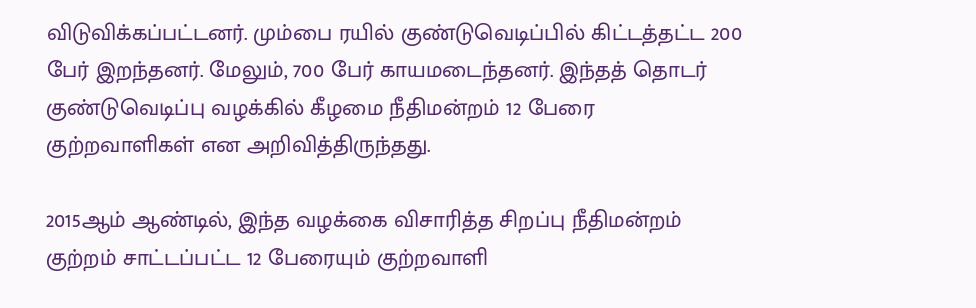விடுவிக்கப்பட்டனர். மும்பை ரயில் குண்டுவெடிப்பில் கிட்டத்தட்ட 200 பேர் இறந்தனர். மேலும், 700 பேர் காயமடைந்தனர். இந்தத் தொடர் குண்டுவெடிப்பு வழக்கில் கீழமை நீதிமன்றம் 12 பேரை குற்றவாளிகள் என அறிவித்திருந்தது.

2015ஆம் ஆண்டில், இந்த வழக்கை விசாரித்த சிறப்பு நீதிமன்றம் குற்றம் சாட்டப்பட்ட 12 பேரையும் குற்றவாளி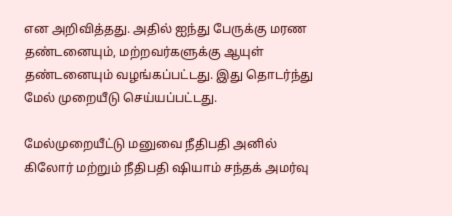என அறிவித்தது. அதில் ஐந்து பேருக்கு மரண தண்டனையும், மற்றவர்களுக்கு ஆயுள் தண்டனையும் வழங்கப்பட்டது. இது தொடர்ந்து மேல் முறையீடு செய்யப்பட்டது.

மேல்முறையீட்டு மனுவை நீதிபதி அனில் கிலோர் மற்றும் நீதிபதி ஷியாம் சந்தக் அமர்வு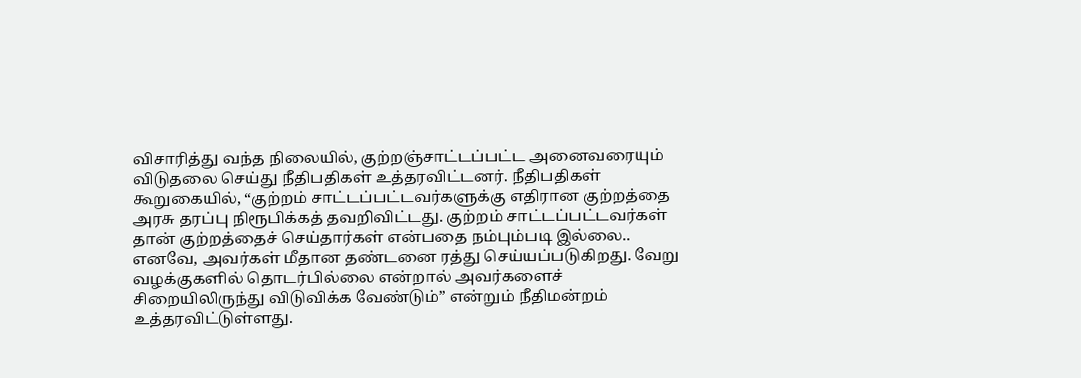விசாரித்து வந்த நிலையில், குற்றஞ்சாட்டப்பட்ட அனைவரையும் விடுதலை செய்து நீதிபதிகள் உத்தரவிட்டனர். நீதிபதிகள் கூறுகையில், “குற்றம் சாட்டப்பட்டவர்களுக்கு எதிரான குற்றத்தை அரசு தரப்பு நிரூபிக்கத் தவறிவிட்டது. குற்றம் சாட்டப்பட்டவர்கள் தான் குற்றத்தைச் செய்தார்கள் என்பதை நம்பும்படி இல்லை.. எனவே, அவர்கள் மீதான தண்டனை ரத்து செய்யப்படுகிறது. வேறு வழக்குகளில் தொடர்பில்லை என்றால் அவர்களைச் சிறையிலிருந்து விடுவிக்க வேண்டும்” என்றும் நீதிமன்றம் உத்தரவிட்டுள்ளது.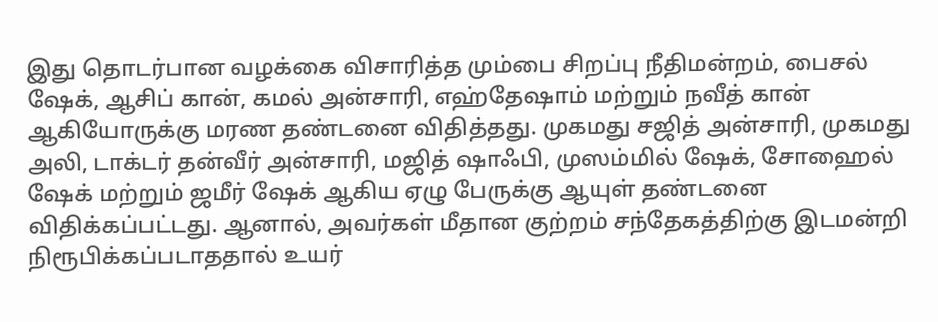இது தொடர்பான வழக்கை விசாரித்த மும்பை சிறப்பு நீதிமன்றம், பைசல் ஷேக், ஆசிப் கான், கமல் அன்சாரி, எஹ்தேஷாம் மற்றும் நவீத் கான் ஆகியோருக்கு மரண தண்டனை விதித்தது. முகமது சஜித் அன்சாரி, முகமது அலி, டாக்டர் தன்வீர் அன்சாரி, மஜித் ஷாஃபி, முஸம்மில் ஷேக், சோஹைல் ஷேக் மற்றும் ஜமீர் ஷேக் ஆகிய ஏழு பேருக்கு ஆயுள் தண்டனை விதிக்கப்பட்டது. ஆனால், அவர்கள் மீதான குற்றம் சந்தேகத்திற்கு இடமன்றி நிரூபிக்கப்படாததால் உயர்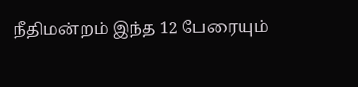நீதிமன்றம் இந்த 12 பேரையும்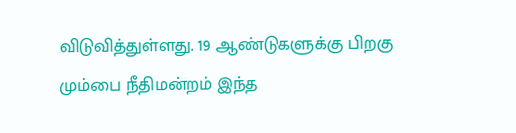விடுவித்துள்ளது. 19 ஆண்டுகளுக்கு பிறகு மும்பை நீதிமன்றம் இந்த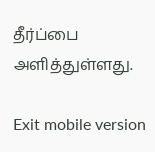தீர்ப்பை அளித்துள்ளது.

Exit mobile version